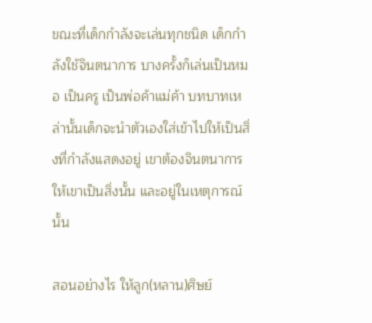ขณะที่เด็กกำลังจะเล่นทุกชนิด เด็กกำลังใช้จินตนาการ บางครั้งก็เล่นเป็นหมอ เป็นครู เป็นพ่อค้าแม่ค้า บทบาทเหล่านั้นเด็กจะนำตัวเองใส่เข้าไปให้เป็นสิ่งที่กำลังแสดงอยู่ เขาต้องจินตนาการให้เขาเป็นสิ่งนั้น และอยู่ในเหตุการณ์นั้น

สอนอย่างไร ให้ลูก(หลาน)ศิษย์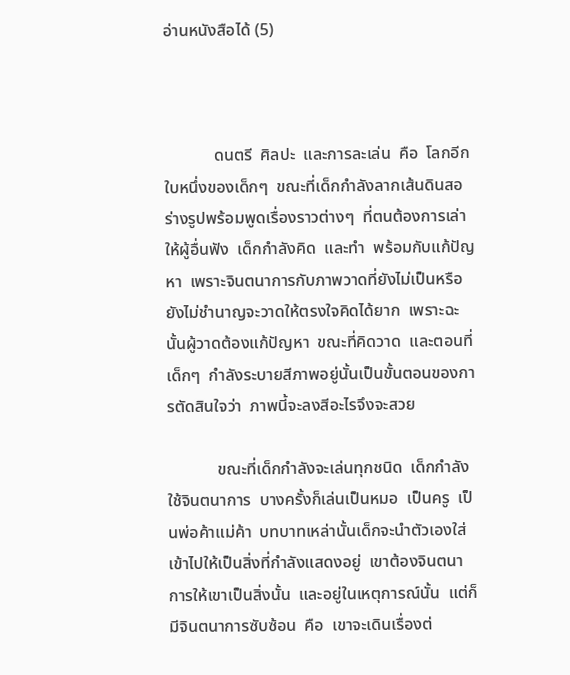อ่านหนังสือได้ (5)



            ดนตรี  ศิลปะ  และการละเล่น  คือ  โลกอีกใบหนึ่งของเด็กๆ  ขณะที่เด็กกำลังลากเส้นดินสอร่างรูปพร้อมพูดเรื่องราวต่างๆ  ที่ตนต้องการเล่าให้ผู้อื่นฟัง  เด็กกำลังคิด  และทำ  พร้อมกับแก้ปัญหา  เพราะจินตนาการกับภาพวาดที่ยังไม่เป็นหรือยังไม่ชำนาญจะวาดให้ตรงใจคิดได้ยาก  เพราะฉะนั้นผู้วาดต้องแก้ปัญหา  ขณะที่คิดวาด  และตอนที่เด็กๆ  กำลังระบายสีภาพอยู่นั้นเป็นขั้นตอนของการตัดสินใจว่า  ภาพนี้จะลงสีอะไรจึงจะสวย

            ขณะที่เด็กกำลังจะเล่นทุกชนิด  เด็กกำลังใช้จินตนาการ  บางครั้งก็เล่นเป็นหมอ  เป็นครู  เป็นพ่อค้าแม่ค้า  บทบาทเหล่านั้นเด็กจะนำตัวเองใส่เข้าไปให้เป็นสิ่งที่กำลังแสดงอยู่  เขาต้องจินตนาการให้เขาเป็นสิ่งนั้น  และอยู่ในเหตุการณ์นั้น  แต่ก็มีจินตนาการซับซ้อน  คือ  เขาจะเดินเรื่องต่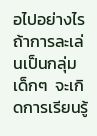อไปอย่างไร  ถ้าการละเล่นเป็นกลุ่มเด็กๆ  จะเกิดการเรียนรู้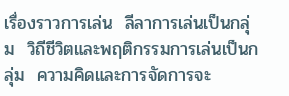เรื่องราวการเล่น  ลีลาการเล่นเป็นกลุ่ม  วิถีชีวิตและพฤติกรรมการเล่นเป็นกลุ่ม  ความคิดและการจัดการจะ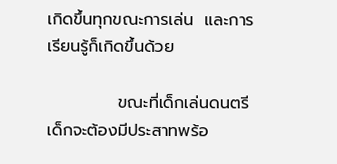เกิดขึ้นทุกขณะการเล่น  และการเรียนรู้ก็เกิดขึ้นด้วย

            ขณะที่เด็กเล่นดนตรี  เด็กจะต้องมีประสาทพร้อ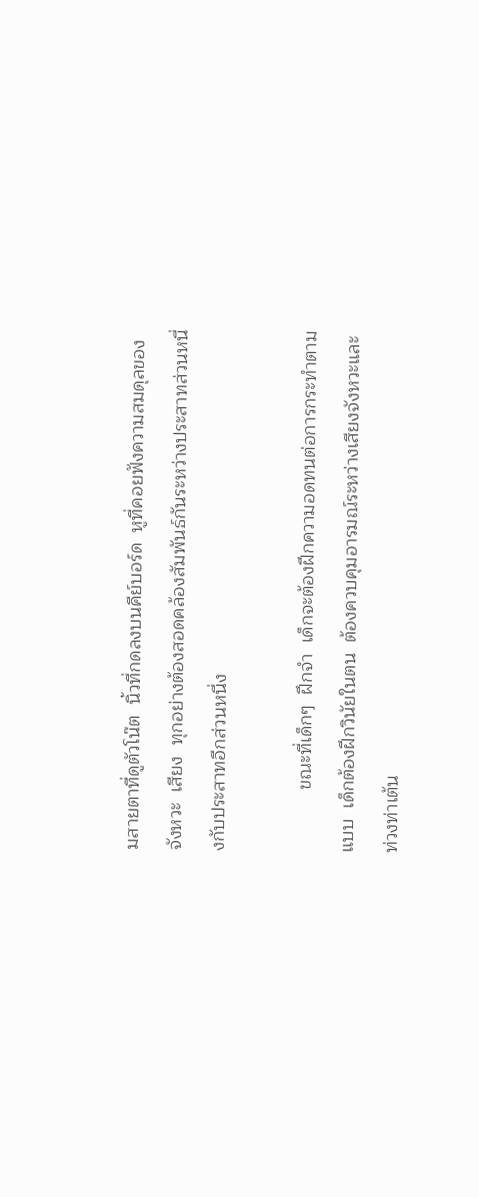มสายตาที่ดูตัวโน๊ต  นิ้วที่กดลงบนคีย์บอร์ด  หูที่คอยฟังความสมดุลของจังหวะ  เสียง  ทุกอย่างต้องสอดคล้องสัมพันธ์กันระหว่างประสาทส่วนหนึ่งกับประสาทอีกส่วนหนึ่ง

            ขณะที่เด็กๆ  ฝึกจำ  เด็กจะต้องฝึกความอดทนต่อการกระทำตามแบบ  เด็กต้องฝึกวินัยในตน  ต้องควบคุมอารมณ์ระหว่างเสียงจังหวะและท่วงท่าเต้น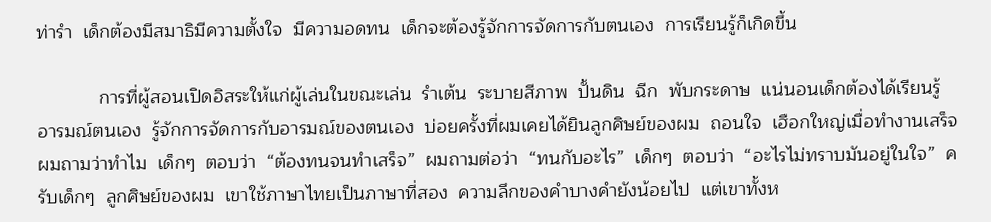ท่ารำ  เด็กต้องมีสมาธิมีความตั้งใจ  มีความอดทน  เด็กจะต้องรู้จักการจัดการกับตนเอง  การเรียนรู้ก็เกิดขึ้น

            การที่ผู้สอนเปิดอิสระให้แก่ผู้เล่นในขณะเล่น  รำเต้น  ระบายสีภาพ  ปั้นดิน  ฉีก  พับกระดาษ  แน่นอนเด็กต้องได้เรียนรู้อารมณ์ตนเอง  รู้จักการจัดการกับอารมณ์ของตนเอง  บ่อยครั้งที่ผมเคยได้ยินลูกศิษย์ของผม  ถอนใจ  เฮือกใหญ่เมื่อทำงานเสร็จ  ผมถามว่าทำไม  เด็กๆ  ตอบว่า  “ต้องทนจนทำเสร็จ”  ผมถามต่อว่า  “ทนกับอะไร”  เด็กๆ  ตอบว่า  “อะไรไม่ทราบมันอยู่ในใจ”  ครับเด็กๆ  ลูกศิษย์ของผม  เขาใช้ภาษาไทยเป็นภาษาที่สอง  ความลึกของคำบางคำยังน้อยไป  แต่เขาทั้งห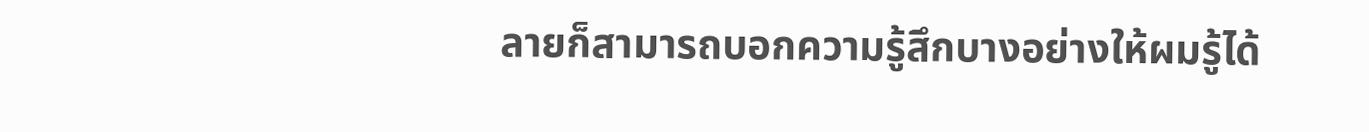ลายก็สามารถบอกความรู้สึกบางอย่างให้ผมรู้ได้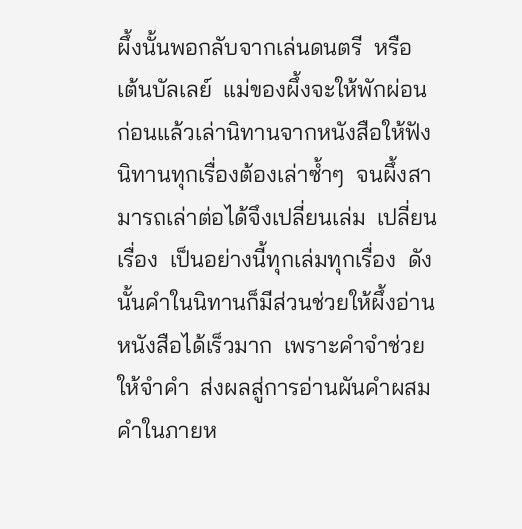ผึ้งนั้นพอกลับจากเล่นดนตรี  หรือ  เต้นบัลเลย์  แม่ของผึ้งจะให้พักผ่อนก่อนแล้วเล่านิทานจากหนังสือให้ฟัง  นิทานทุกเรื่องต้องเล่าซ้ำๆ  จนผึ้งสามารถเล่าต่อได้จึงเปลี่ยนเล่ม  เปลี่ยนเรื่อง  เป็นอย่างนี้ทุกเล่มทุกเรื่อง  ดังนั้นคำในนิทานก็มีส่วนช่วยให้ผึ้งอ่านหนังสือได้เร็วมาก  เพราะคำจำช่วยให้จำคำ  ส่งผลสู่การอ่านผันคำผสมคำในภายห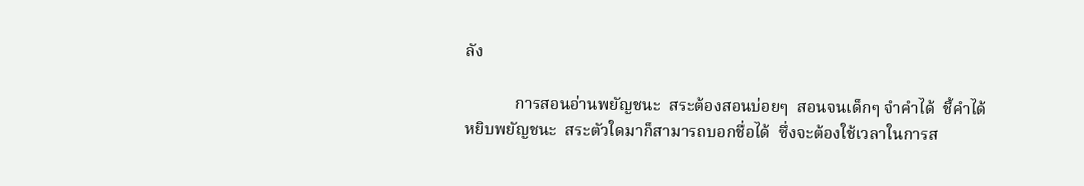ลัง

            การสอนอ่านพยัญชนะ  สระต้องสอนบ่อยๆ  สอนจนเด็กๆ จำคำได้  ชี้คำได้  หยิบพยัญชนะ  สระตัวใดมาก็สามารถบอกชื่อได้  ซึ่งจะต้องใช้เวลาในการส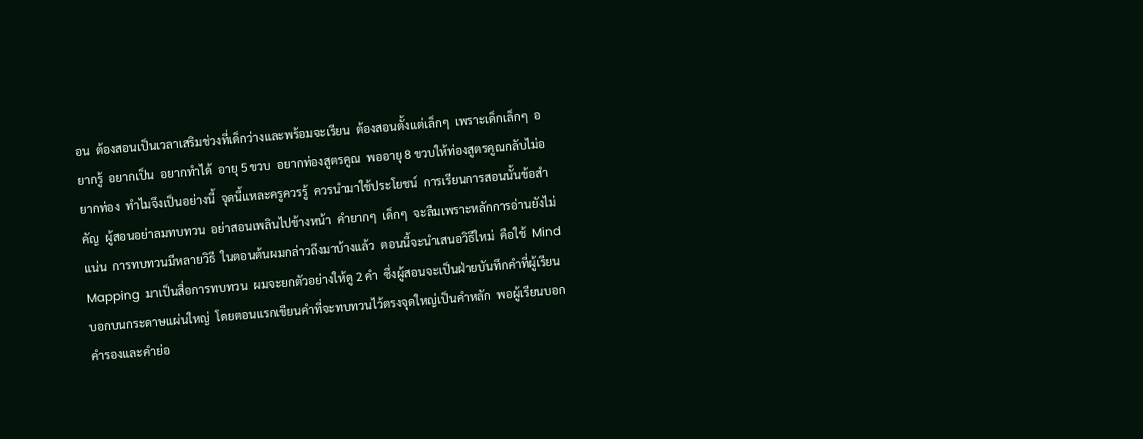อน  ต้องสอนเป็นเวลาเสริมช่วงที่เด็กว่างและพร้อมจะเรียน  ต้องสอนตั้งแต่เล็กๆ  เพราะเด็กเล็กๆ  อยากรู้  อยากเป็น  อยากทำได้  อายุ 5 ขวบ  อยากท่องสูตรคูณ  พออายุ 8 ขวบให้ท่องสูตรคูณกลับไม่อยากท่อง  ทำไมจึงเป็นอย่างนี้  จุดนี้แหละครูควรรู้  ควรนำมาใช้ประโยชน์  การเรียนการสอนนั้นข้อสำคัญ  ผู้สอนอย่าลมทบทวน  อย่าสอนเพลินไปข้างหน้า  คำยากๆ  เด็กๆ  จะลืมเพราะหลักการอ่านยังไม่แน่น  การทบทวนมีหลายวิธี  ในตอนต้นผมกล่าวถึงมาบ้างแล้ว  ตอนนี้จะนำเสนอวิธีใหม่  คือใช้  Mind Mapping  มาเป็นสื่อการทบทวน  ผมจะยกตัวอย่างให้ดู 2 คำ  ซึ่งผู้สอนจะเป็นฝ่ายบันทึกคำที่ผู้เรียนบอกบนกระดาษแผ่นใหญ่  โดยตอนแรกเขียนคำที่จะทบทวนไว้ตรงจุดใหญ่เป็นคำหลัก  พอผู้เรียนบอกคำรองและคำย่อ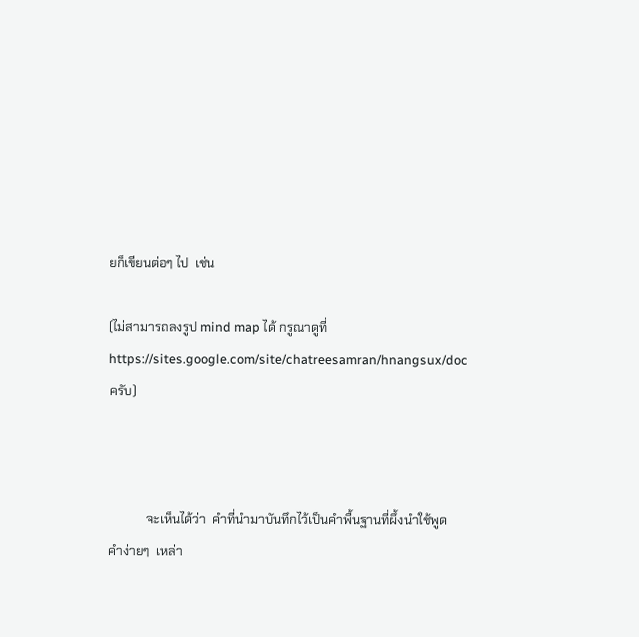ยก็เขียนต่อๆ ไป  เช่น

(ไม่สามารถลงรูป mind map ได้ กรูณาดูที่ https://sites.google.com/site/chatreesamran/hnangsux/doc ครับ)



            จะเห็นได้ว่า  คำที่นำมาบันทึกไว้เป็นคำพื้นฐานที่ผึ้งนำใช้พูด  คำง่ายๆ  เหล่า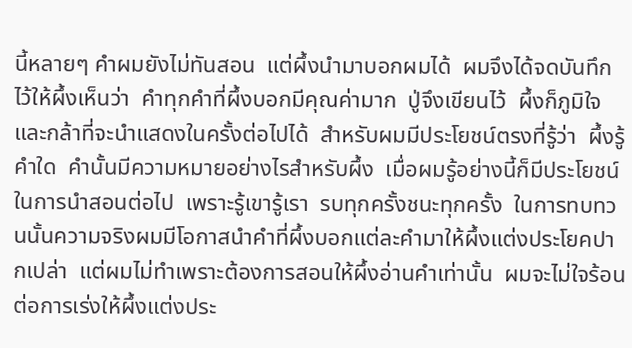นี้หลายๆ คำผมยังไม่ทันสอน  แต่ผึ้งนำมาบอกผมได้  ผมจึงได้จดบันทึกไว้ให้ผึ้งเห็นว่า  คำทุกคำที่ผึ้งบอกมีคุณค่ามาก  ปู่จึงเขียนไว้  ผึ้งก็ภูมิใจ  และกล้าที่จะนำแสดงในครั้งต่อไปได้  สำหรับผมมีประโยชน์ตรงที่รู้ว่า  ผึ้งรู้คำใด  คำนั้นมีความหมายอย่างไรสำหรับผึ้ง  เมื่อผมรู้อย่างนี้ก็มีประโยชน์ในการนำสอนต่อไป  เพราะรู้เขารู้เรา  รบทุกครั้งชนะทุกครั้ง  ในการทบทวนนั้นความจริงผมมีโอกาสนำคำที่ผึ้งบอกแต่ละคำมาให้ผึ้งแต่งประโยคปากเปล่า  แต่ผมไม่ทำเพราะต้องการสอนให้ผึ้งอ่านคำเท่านั้น  ผมจะไม่ใจร้อนต่อการเร่งให้ผึ้งแต่งประ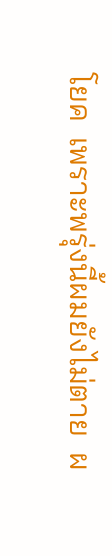โยค  เพราะพรุ่งนี้ผมยังไม่ตาย  ผ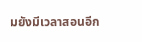มยังมีเวลาสอนอีก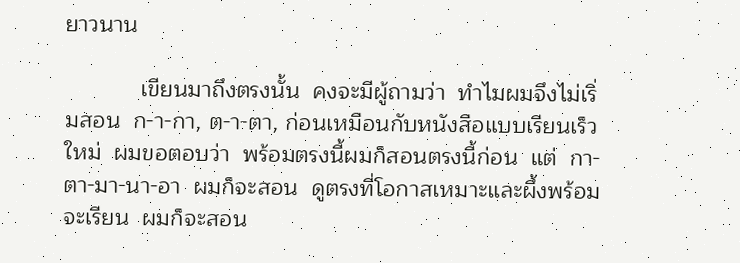ยาวนาน

            เขียนมาถึงตรงนั้น  คงจะมีผู้ถามว่า  ทำไมผมจึงไม่เริ่มสอน  ก-า-กา, ต-า-ตา, ก่อนเหมือนกับหนังสือแบบเรียนเร็วใหม่  ผมขอตอบว่า  พร้อมตรงนี้ผมก็สอนตรงนี้ก่อน  แต่  กา-ตา-มา-นา-อา  ผมก็จะสอน  ดูตรงที่โอกาสเหมาะและผึ้งพร้อมจะเรียน  ผมก็จะสอน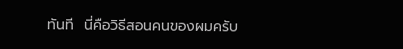ทันที  นี่คือวิธีสอนคนของผมครับ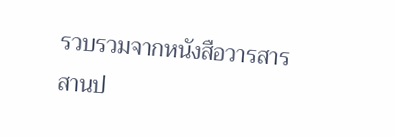รวบรวมจากหนังสือวารสาร สานป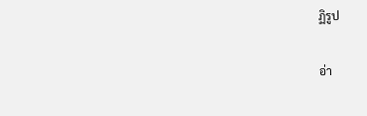ฏิรูป

อ่า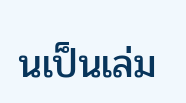นเป็นเล่ม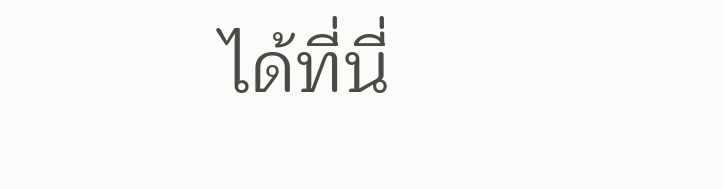ได้ที่นี่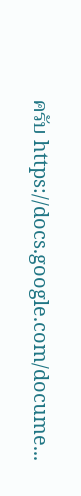ครับ https://docs.google.com/docume...